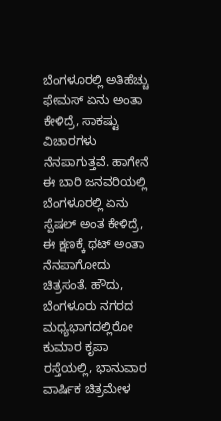ಬೆಂಗಳೂರಲ್ಲಿ ಅತಿಹೆಚ್ಚು ಫೇಮಸ್ ಏನು ಅಂತಾ ಕೇಳಿದ್ರೆ, ಸಾಕಷ್ಟು ವಿಚಾರಗಳು ನೆನಪಾಗುತ್ತವೆ. ಹಾಗೇನೆ ಈ ಬಾರಿ ಜನವರಿಯಲ್ಲಿ ಬೆಂಗಳೂರಲ್ಲಿ ಏನು ಸ್ಪೆಷಲ್ ಅಂತ ಕೇಳಿದ್ರೆ, ಈ ಕ್ಷಣಕ್ಕೆ ಥಟ್ ಅಂತಾ ನೆನಪಾಗೋದು ಚಿತ್ರಸಂತೆ. ಹೌದು, ಬೆಂಗಳೂರು ನಗರದ ಮಧ್ಯಭಾಗದಲ್ಲಿರೋ ಕುಮಾರ ಕೃಪಾ ರಸ್ತೆಯಲ್ಲಿ, ಭಾನುವಾರ ವಾರ್ಷಿಕ ಚಿತ್ರಮೇಳ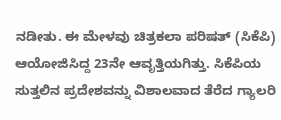ನಡೀತು. ಈ ಮೇಳವು ಚಿತ್ರಕಲಾ ಪರಿಷತ್ (ಸಿಕೆಪಿ) ಆಯೋಜಿಸಿದ್ದ 23ನೇ ಆವೃತ್ತಿಯಗಿತ್ತು. ಸಿಕೆಪಿಯ ಸುತ್ತಲಿನ ಪ್ರದೇಶವನ್ನು ವಿಶಾಲವಾದ ತೆರೆದ ಗ್ಯಾಲರಿ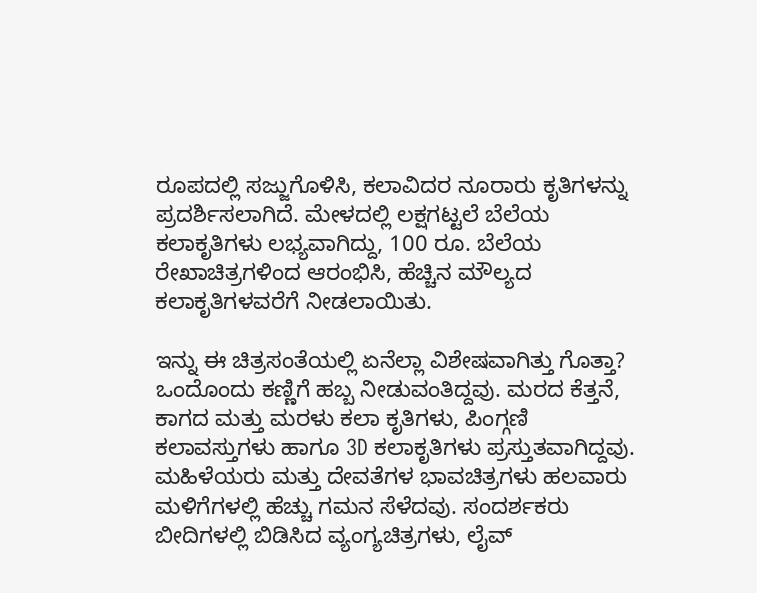ರೂಪದಲ್ಲಿ ಸಜ್ಜುಗೊಳಿಸಿ, ಕಲಾವಿದರ ನೂರಾರು ಕೃತಿಗಳನ್ನು ಪ್ರದರ್ಶಿಸಲಾಗಿದೆ. ಮೇಳದಲ್ಲಿ ಲಕ್ಷಗಟ್ಟಲೆ ಬೆಲೆಯ ಕಲಾಕೃತಿಗಳು ಲಭ್ಯವಾಗಿದ್ದು, 100 ರೂ. ಬೆಲೆಯ ರೇಖಾಚಿತ್ರಗಳಿಂದ ಆರಂಭಿಸಿ, ಹೆಚ್ಚಿನ ಮೌಲ್ಯದ ಕಲಾಕೃತಿಗಳವರೆಗೆ ನೀಡಲಾಯಿತು.

ಇನ್ನು ಈ ಚಿತ್ರಸಂತೆಯಲ್ಲಿ ಏನೆಲ್ಲಾ ವಿಶೇಷವಾಗಿತ್ತು ಗೊತ್ತಾ? ಒಂದೊಂದು ಕಣ್ಣಿಗೆ ಹಬ್ಬ ನೀಡುವಂತಿದ್ದವು. ಮರದ ಕೆತ್ತನೆ, ಕಾಗದ ಮತ್ತು ಮರಳು ಕಲಾ ಕೃತಿಗಳು, ಪಿಂಗ್ಗಣಿ ಕಲಾವಸ್ತುಗಳು ಹಾಗೂ 3D ಕಲಾಕೃತಿಗಳು ಪ್ರಸ್ತುತವಾಗಿದ್ದವು. ಮಹಿಳೆಯರು ಮತ್ತು ದೇವತೆಗಳ ಭಾವಚಿತ್ರಗಳು ಹಲವಾರು ಮಳಿಗೆಗಳಲ್ಲಿ ಹೆಚ್ಚು ಗಮನ ಸೆಳೆದವು. ಸಂದರ್ಶಕರು ಬೀದಿಗಳಲ್ಲಿ ಬಿಡಿಸಿದ ವ್ಯಂಗ್ಯಚಿತ್ರಗಳು, ಲೈವ್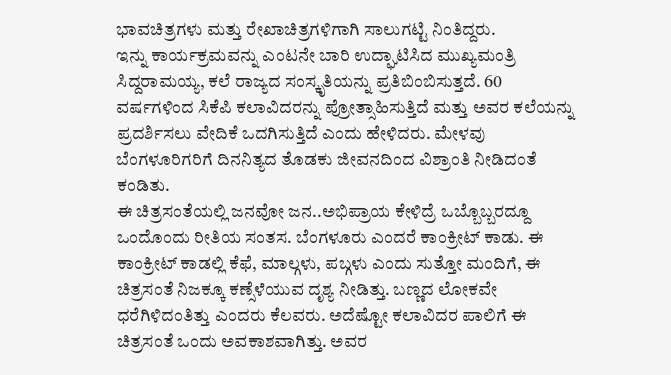ಭಾವಚಿತ್ರಗಳು ಮತ್ತು ರೇಖಾಚಿತ್ರಗಳಿಗಾಗಿ ಸಾಲುಗಟ್ಟಿ ನಿಂತಿದ್ದರು.
ಇನ್ನು ಕಾರ್ಯಕ್ರಮವನ್ನು ಎಂಟನೇ ಬಾರಿ ಉದ್ಘಾಟಿಸಿದ ಮುಖ್ಯಮಂತ್ರಿ ಸಿದ್ದರಾಮಯ್ಯ, ಕಲೆ ರಾಜ್ಯದ ಸಂಸ್ಕೃತಿಯನ್ನು ಪ್ರತಿಬಿಂಬಿಸುತ್ತದೆ. 60 ವರ್ಷಗಳಿಂದ ಸಿಕೆಪಿ ಕಲಾವಿದರನ್ನು ಪ್ರೋತ್ಸಾಹಿಸುತ್ತಿದೆ ಮತ್ತು ಅವರ ಕಲೆಯನ್ನು ಪ್ರದರ್ಶಿಸಲು ವೇದಿಕೆ ಒದಗಿಸುತ್ತಿದೆ ಎಂದು ಹೇಳಿದರು. ಮೇಳವು ಬೆಂಗಳೂರಿಗರಿಗೆ ದಿನನಿತ್ಯದ ತೊಡಕು ಜೀವನದಿಂದ ವಿಶ್ರಾಂತಿ ನೀಡಿದಂತೆ ಕಂಡಿತು.
ಈ ಚಿತ್ರಸಂತೆಯಲ್ಲಿ ಜನವೋ ಜನ..ಅಭಿಪ್ರಾಯ ಕೇಳಿದ್ರೆ ಒಬ್ಬೊಬ್ಬರದ್ದೂ ಒಂದೊಂದು ರೀತಿಯ ಸಂತಸ. ಬೆಂಗಳೂರು ಎಂದರೆ ಕಾಂಕ್ರೀಟ್ ಕಾಡು. ಈ ಕಾಂಕ್ರೀಟ್ ಕಾಡಲ್ಲಿ ಕೆಫೆ, ಮಾಲ್ಗಳು, ಪಬ್ಗಳು ಎಂದು ಸುತ್ತೋ ಮಂದಿಗೆ, ಈ ಚಿತ್ರಸಂತೆ ನಿಜಕ್ಕೂ ಕಣ್ಸೆಳೆಯುವ ದೃಶ್ಯ ನೀಡಿತ್ತು. ಬಣ್ಣದ ಲೋಕವೇ ಧರೆಗಿಳಿದಂತಿತ್ತು ಎಂದರು ಕೆಲವರು. ಅದೆಷ್ಟೋ ಕಲಾವಿದರ ಪಾಲಿಗೆ ಈ ಚಿತ್ರಸಂತೆ ಒಂದು ಅವಕಾಶವಾಗಿತ್ತು. ಅವರ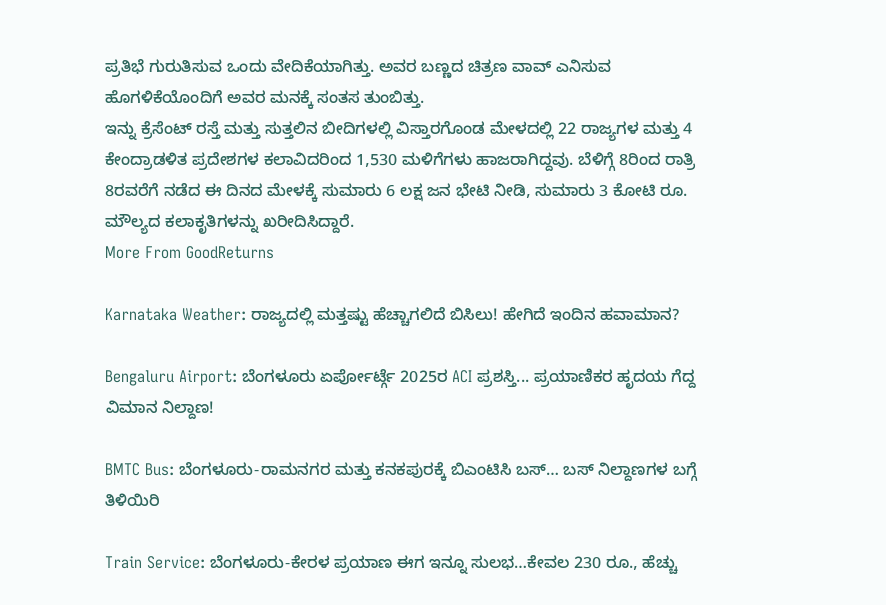ಪ್ರತಿಭೆ ಗುರುತಿಸುವ ಒಂದು ವೇದಿಕೆಯಾಗಿತ್ತು. ಅವರ ಬಣ್ಣದ ಚಿತ್ರಣ ವಾವ್ ಎನಿಸುವ ಹೊಗಳಿಕೆಯೊಂದಿಗೆ ಅವರ ಮನಕ್ಕೆ ಸಂತಸ ತುಂಬಿತ್ತು.
ಇನ್ನು ಕ್ರೆಸೆಂಟ್ ರಸ್ತೆ ಮತ್ತು ಸುತ್ತಲಿನ ಬೀದಿಗಳಲ್ಲಿ ವಿಸ್ತಾರಗೊಂಡ ಮೇಳದಲ್ಲಿ 22 ರಾಜ್ಯಗಳ ಮತ್ತು 4 ಕೇಂದ್ರಾಡಳಿತ ಪ್ರದೇಶಗಳ ಕಲಾವಿದರಿಂದ 1,530 ಮಳಿಗೆಗಳು ಹಾಜರಾಗಿದ್ದವು. ಬೆಳಿಗ್ಗೆ 8ರಿಂದ ರಾತ್ರಿ 8ರವರೆಗೆ ನಡೆದ ಈ ದಿನದ ಮೇಳಕ್ಕೆ ಸುಮಾರು 6 ಲಕ್ಷ ಜನ ಭೇಟಿ ನೀಡಿ, ಸುಮಾರು 3 ಕೋಟಿ ರೂ. ಮೌಲ್ಯದ ಕಲಾಕೃತಿಗಳನ್ನು ಖರೀದಿಸಿದ್ದಾರೆ.
More From GoodReturns

Karnataka Weather: ರಾಜ್ಯದಲ್ಲಿ ಮತ್ತಷ್ಟು ಹೆಚ್ಚಾಗಲಿದೆ ಬಿಸಿಲು! ಹೇಗಿದೆ ಇಂದಿನ ಹವಾಮಾನ?

Bengaluru Airport: ಬೆಂಗಳೂರು ಏರ್ಪೋರ್ಟ್ಗೆ 2025ರ ACI ಪ್ರಶಸ್ತಿ... ಪ್ರಯಾಣಿಕರ ಹೃದಯ ಗೆದ್ದ ವಿಮಾನ ನಿಲ್ದಾಣ!

BMTC Bus: ಬೆಂಗಳೂರು-ರಾಮನಗರ ಮತ್ತು ಕನಕಪುರಕ್ಕೆ ಬಿಎಂಟಿಸಿ ಬಸ್… ಬಸ್ ನಿಲ್ದಾಣಗಳ ಬಗ್ಗೆ ತಿಳಿಯಿರಿ

Train Service: ಬೆಂಗಳೂರು-ಕೇರಳ ಪ್ರಯಾಣ ಈಗ ಇನ್ನೂ ಸುಲಭ…ಕೇವಲ 230 ರೂ., ಹೆಚ್ಚು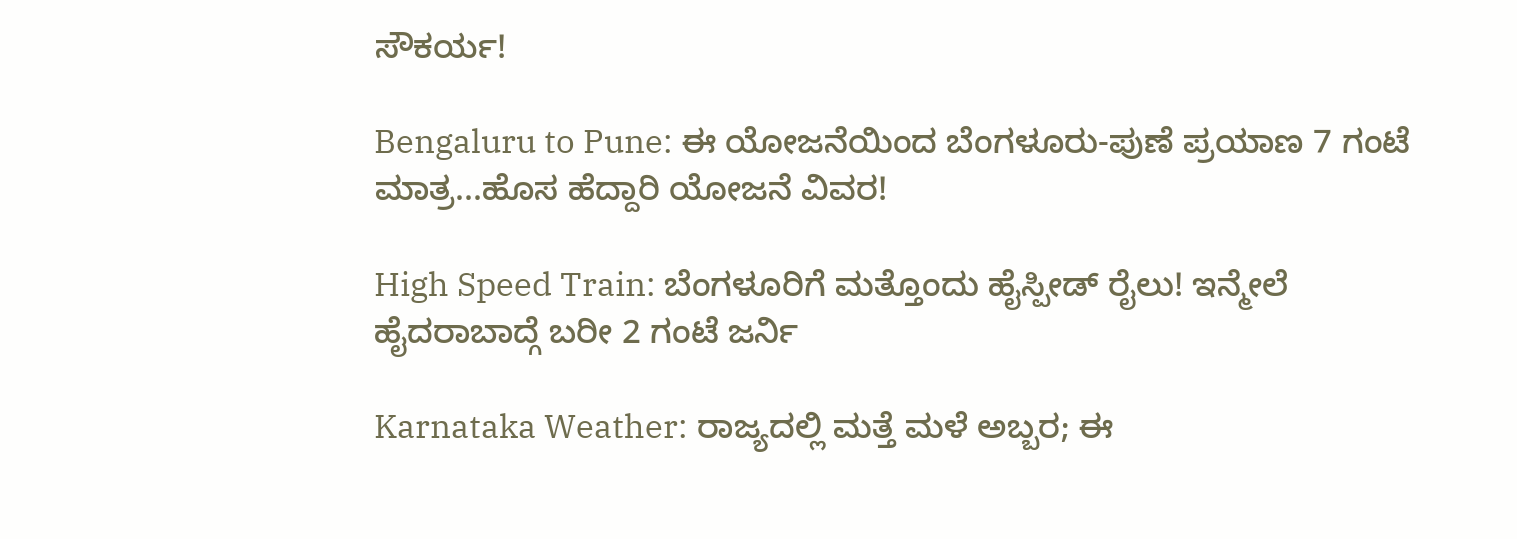ಸೌಕರ್ಯ!

Bengaluru to Pune: ಈ ಯೋಜನೆಯಿಂದ ಬೆಂಗಳೂರು-ಪುಣೆ ಪ್ರಯಾಣ 7 ಗಂಟೆ ಮಾತ್ರ...ಹೊಸ ಹೆದ್ದಾರಿ ಯೋಜನೆ ವಿವರ!

High Speed Train: ಬೆಂಗಳೂರಿಗೆ ಮತ್ತೊಂದು ಹೈಸ್ಪೀಡ್ ರೈಲು! ಇನ್ಮೇಲೆ ಹೈದರಾಬಾದ್ಗೆ ಬರೀ 2 ಗಂಟೆ ಜರ್ನಿ

Karnataka Weather: ರಾಜ್ಯದಲ್ಲಿ ಮತ್ತೆ ಮಳೆ ಅಬ್ಬರ; ಈ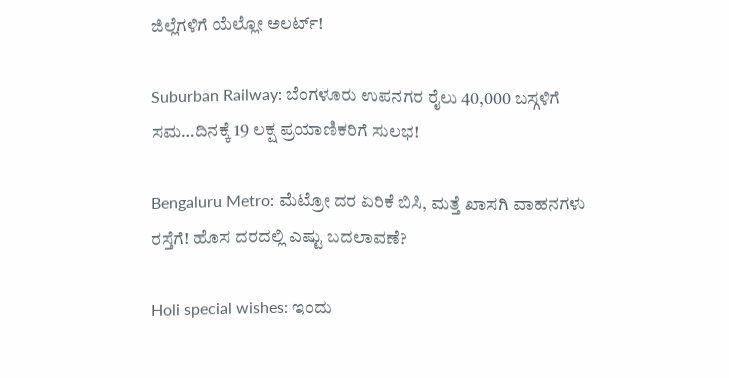ಜಿಲ್ಲೆಗಳಿಗೆ ಯೆಲ್ಲೋ ಅಲರ್ಟ್!

Suburban Railway: ಬೆಂಗಳೂರು ಉಪನಗರ ರೈಲು 40,000 ಬಸ್ಗಳಿಗೆ ಸಮ…ದಿನಕ್ಕೆ 19 ಲಕ್ಷ ಪ್ರಯಾಣಿಕರಿಗೆ ಸುಲಭ!

Bengaluru Metro: ಮೆಟ್ರೋ ದರ ಏರಿಕೆ ಬಿಸಿ, ಮತ್ತೆ ಖಾಸಗಿ ವಾಹನಗಳು ರಸ್ತೆಗೆ! ಹೊಸ ದರದಲ್ಲಿ ಎಷ್ಟು ಬದಲಾವಣೆ?

Holi special wishes: ಇಂದು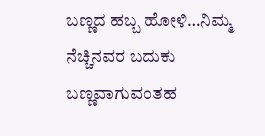ಬಣ್ಣದ ಹಬ್ಬ ಹೋಳಿ…ನಿಮ್ಮ ನೆಚ್ಚಿನವರ ಬದುಕು ಬಣ್ಣವಾಗುವಂತಹ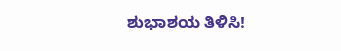ಶುಭಾಶಯ ತಿಳಿಸಿ!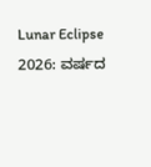Lunar Eclipse 2026: ವರ್ಷದ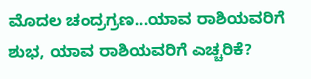ಮೊದಲ ಚಂದ್ರಗ್ರಣ...ಯಾವ ರಾಶಿಯವರಿಗೆ ಶುಭ, ಯಾವ ರಾಶಿಯವರಿಗೆ ಎಚ್ಚರಿಕೆ?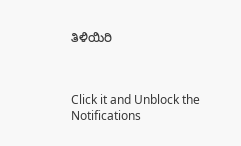ತಿಳಿಯಿರಿ



Click it and Unblock the Notifications